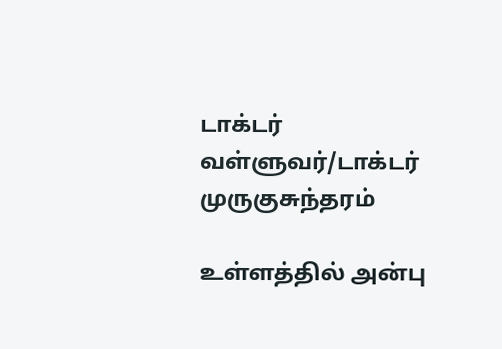டாக்டர் வள்ளுவர்/டாக்டர் முருகுசுந்தரம்

உள்ளத்தில் அன்பு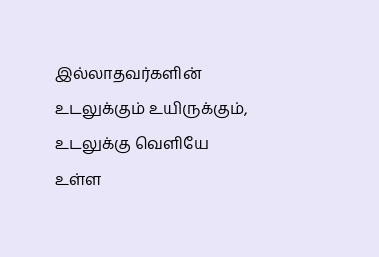இல்லாதவர்களின் உடலுக்கும் உயிருக்கும்,
உடலுக்கு வெளியே உள்ள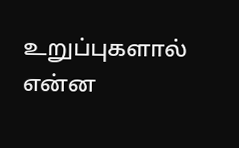உறுப்புகளால் என்ன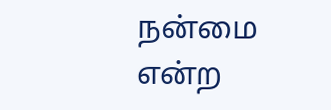நன்மை என்ற